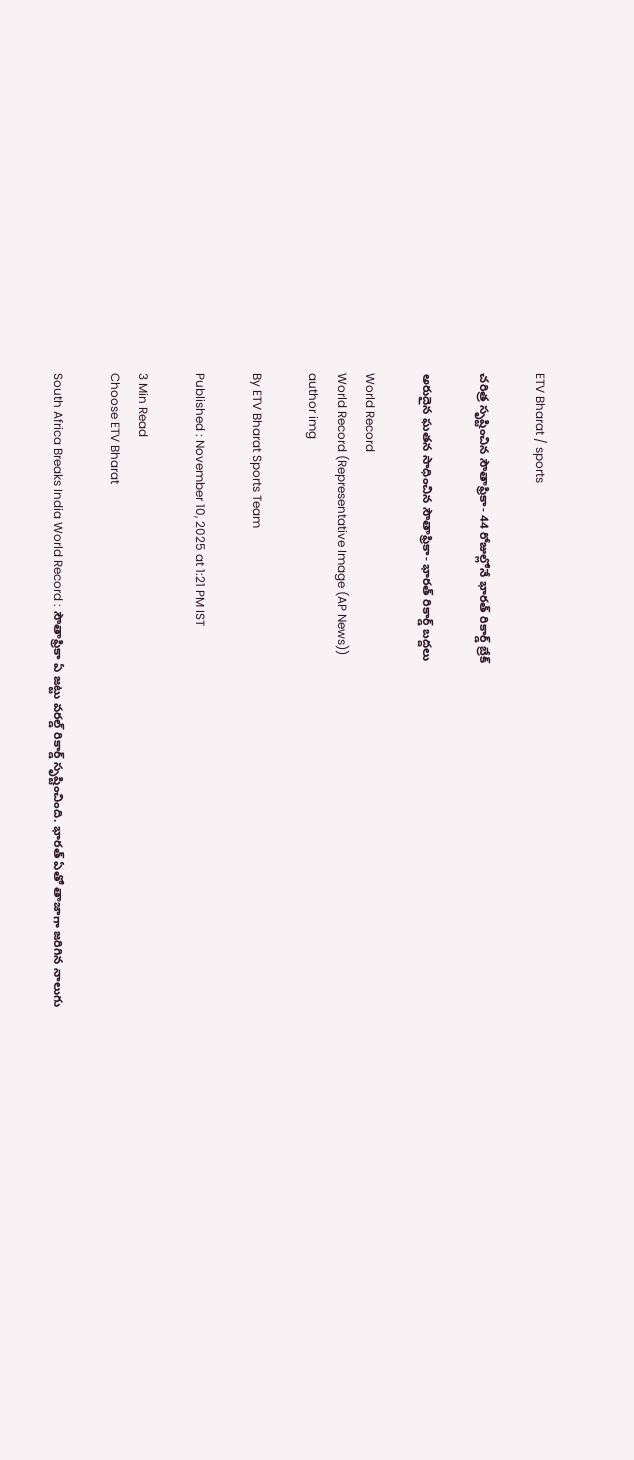ETV Bharat / sports

చరిత్ర సృష్టించిన సౌతాఫ్రికా- 44 రోజుల్లోనే భారత్ రికార్డ్ బ్రేక్

అరుదైన ఘతన సాధించిన సౌతాఫ్రికా- భారత్ రికార్డ్ బద్దలు

World Record
World Record (Representative Image (AP News))
author img

By ETV Bharat Sports Team

Published : November 10, 2025 at 1:21 PM IST

3 Min Read
Choose ETV Bharat

South Africa Breaks India World Record : సౌతాఫ్రికా ఏ జట్టు వరల్డ్ రికార్డ్ సృష్టించింది. భారత్ ఏతో తాజాగా జరిగిన నాలుగు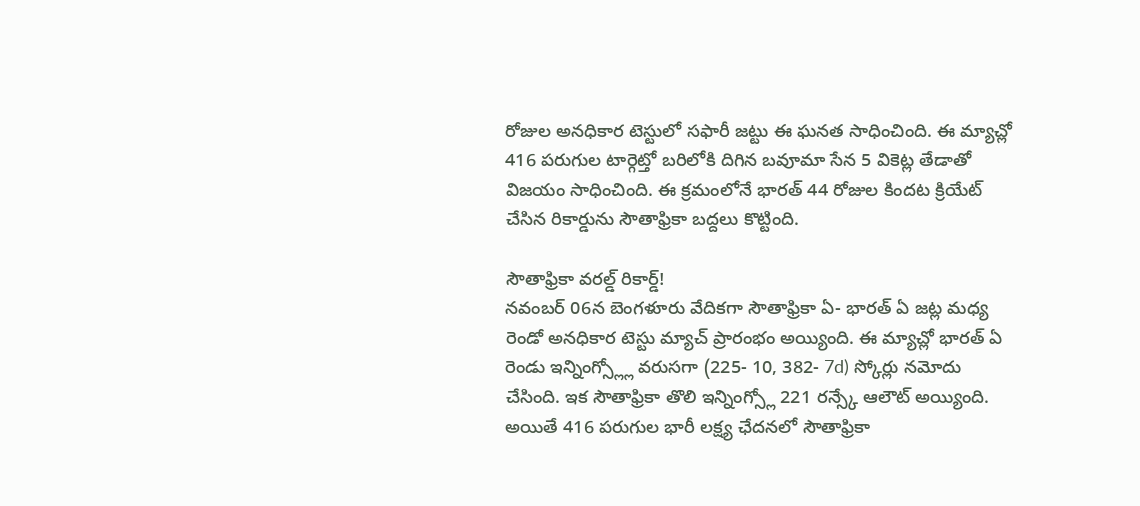రోజుల అనధికార టెస్టులో సఫారీ జట్టు ఈ ఘనత సాధించింది. ఈ మ్యాచ్లో 416 పరుగుల టార్గెట్తో బరిలోకి దిగిన బవూమా సేన 5 వికెట్ల తేడాతో విజయం సాధించింది. ఈ క్రమంలోనే భారత్ 44 రోజుల కిందట క్రియేట్ చేసిన రికార్డును సౌతాఫ్రికా బద్దలు కొట్టింది.

సౌతాఫ్రికా వరల్డ్ రికార్డ్!
నవంబర్ 06న బెంగళూరు వేదికగా సౌతాఫ్రికా ఏ- భారత్ ఏ జట్ల మధ్య రెండో అనధికార టెస్టు మ్యాచ్ ప్రారంభం అయ్యింది. ఈ మ్యాచ్లో భారత్ ఏ రెండు ఇన్నింగ్స్ల్లో వరుసగా (225- 10, 382- 7d) స్కోర్లు నమోదు చేసింది. ఇక సౌతాఫ్రికా తొలి ఇన్నింగ్స్లో 221 రన్స్కే ఆలౌట్ అయ్యింది. అయితే 416 పరుగుల భారీ లక్ష్య ఛేదనలో సౌతాఫ్రికా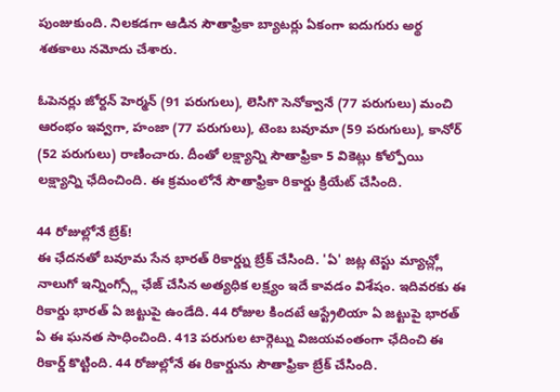పుంజుకుంది. నిలకడగా ఆడిన సౌతాఫ్రికా బ్యాటర్లు ఏకంగా ఐదుగురు అర్థ శతకాలు నమోదు చేశారు.

ఓపెనర్లు జోర్దన్ హెర్మన్ (91 పరుగులు), లెసిగొ సెనోక్వానే (77 పరుగులు) మంచి ఆరంభం ఇవ్వగా, హంజా (77 పరుగులు), టెంబ బవూమా (59 పరుగులు), కానోర్ (52 పరుగులు) రాణించారు. దీంతో లక్ష్యాన్ని సౌతాఫ్రికా 5 వికెట్లు కోల్పోయి లక్ష్యాన్ని ఛేదించింది. ఈ క్రమంలోనే సౌతాఫ్రికా రికార్డు క్రియేట్ చేసింది.

44 రోజుల్లోనే బ్రేక్!
ఈ ఛేదనతో బవూమ సేన భారత్ రికార్డ్ను బ్రేక్ చేసింది. 'ఏ' జట్ల టెస్టు మ్యాచ్ల్లో నాలుగో ఇన్నింగ్స్లో ఛేజ్ చేసిన అత్యధిక లక్ష్యం ఇదే కావడం విశేషం. ఇదివరకు ఈ రికార్డు భారత్ ఏ జట్టుపై ఉండేది. 44 రోజుల కిందటే ఆస్ట్రేలియా ఏ జట్టుపై భారత్ ఏ ఈ ఘనత సాధించింది. 413 పరుగుల టార్గెట్ను విజయవంతంగా ఛేదించి ఈ రికార్డ్ కొట్టింది. 44 రోజుల్లోనే ఈ రికార్డును సౌతాఫ్రికా బ్రేక్ చేసింది.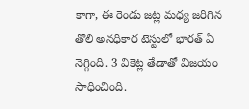కాగా, ఈ రెండు జట్ల మధ్య జరిగిన తొలి అనధికార టెస్టులో భారత్ ఏ నెగ్గింది. 3 వికెట్ల తేడాతో విజయం సాధించింది.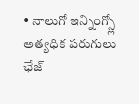• నాలుగో ఇన్నింగ్స్లో అత్యధిక పరుగులు ఛేజ్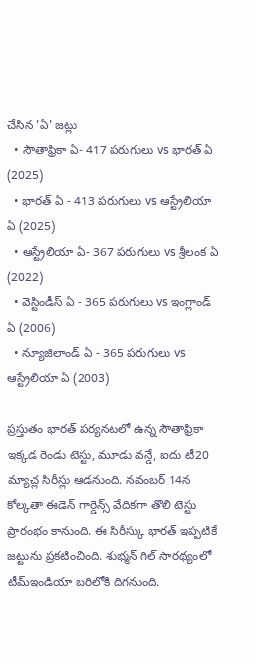చేసిన 'ఏ' జట్లు
  • సౌతాఫ్రికా ఏ- 417 పరుగులు vs భారత్ ఏ (2025)
  • భారత్ ఏ - 413 పరుగులు vs ఆస్ట్రేలియా ఏ (2025)
  • ఆస్ట్రేలియా ఏ- 367 పరుగులు vs శ్రీలంక ఏ (2022)
  • వెస్టిండీస్ ఏ - 365 పరుగులు vs ఇంగ్లాండ్ ఏ (2006)
  • న్యూజిలాండ్ ఏ - 365 పరుగులు vs ఆస్ట్రేలియా ఏ (2003)

ప్రస్తుతం భారత్ పర్యనటలో ఉన్న సౌతాఫ్రికా ఇక్కడ రెండు టెస్టు, మూడు వన్డే, ఐదు టీ20 మ్యాచ్ల సిరీస్లు ఆడనుంది. నవంబర్ 14న కోల్కతా ఈడెన్ గార్డెన్స్ వేదికగా తొలి టెస్టు ప్రారంభం కానుంది. ఈ సిరీస్కు భారత్ ఇప్పటికే జట్టును ప్రకటించింది. శుభ్మన్ గిల్ సారథ్యంలో టీమ్ఇండియా బరిలోకి దిగనుంది.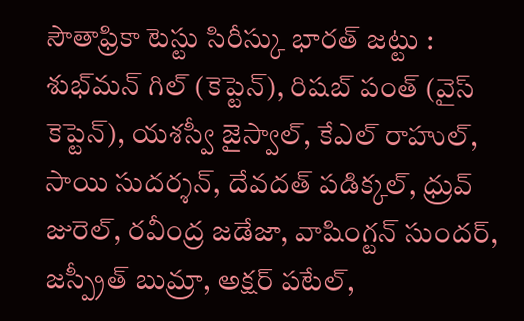సౌతాఫ్రికా టెస్టు సిరీస్కు భారత్ జట్టు : శుభ్‌మన్ గిల్ (కెప్టెన్), రిషబ్ పంత్ (వైస్ కెప్టెన్), యశస్వీ జైస్వాల్, కేఎల్ రాహుల్, సాయి సుదర్శన్, దేవదత్ పడిక్కల్, ధ్రువ్ జురెల్, రవీంద్ర జడేజా, వాషింగ్టన్ సుందర్, జస్ప్రీత్ బుమ్రా, అక్షర్ పటేల్,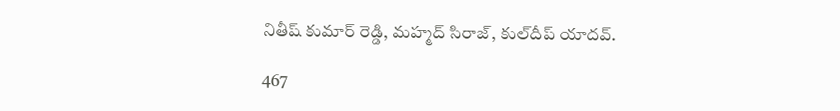నితీష్ కుమార్ రెడ్డి, మహ్మద్ సిరాజ్, కుల్‌దీప్ యాదవ్.

467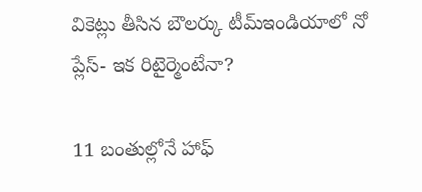వికెట్లు తీసిన బౌలర్కు టీమ్ఇండియాలో నో ప్లేస్- ఇక రిటైర్మెంటేనా?

11 బంతుల్లోనే హాఫ్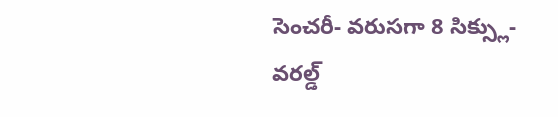సెంచరీ- వరుసగా 8 సిక్స్లు- వరల్డ్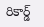రికార్డ్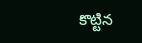కొట్టిన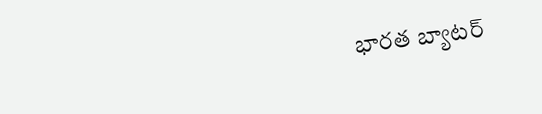భారత బ్యాటర్